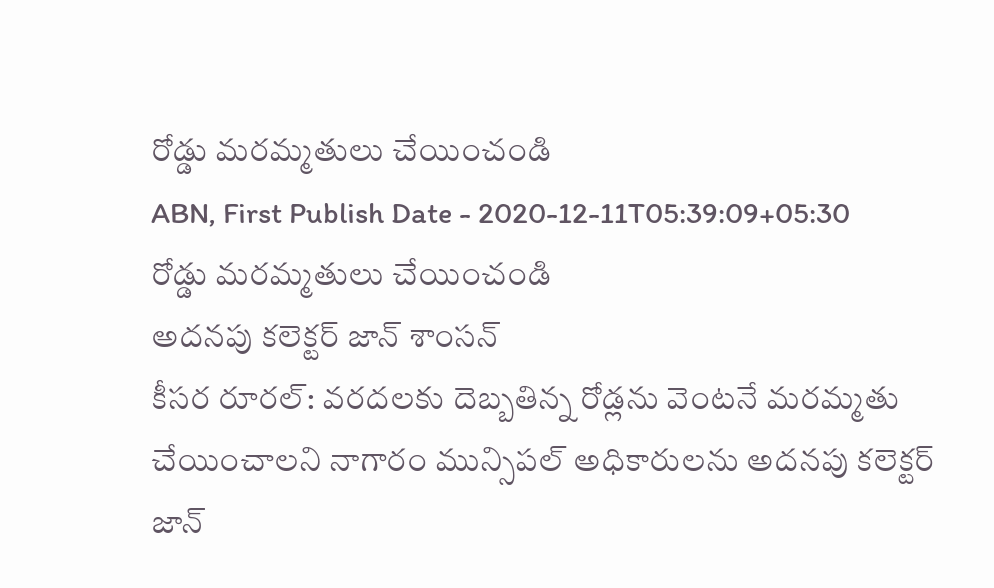రోడ్డు మరమ్మతులు చేయించండి
ABN, First Publish Date - 2020-12-11T05:39:09+05:30
రోడ్డు మరమ్మతులు చేయించండి
అదనపు కలెక్టర్ జాన్ శాంసన్
కీసర రూరల్: వరదలకు దెబ్బతిన్న రోడ్లను వెంటనే మరమ్మతు చేయించాలని నాగారం మున్సిపల్ అధికారులను అదనపు కలెక్టర్ జాన్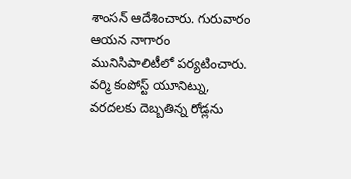శాంసన్ ఆదేశించారు. గురువారం ఆయన నాగారం మునిసిపాలిటీలో పర్యటించారు. వర్మి కంపోస్ట్ యూనిట్ను, వరదలకు దెబ్బతిన్న రోడ్లను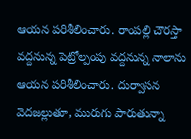ఆయన పరిశీలించారు. రాంపల్లి చౌరస్తా వద్దనున్న పెట్రోల్పంపు వద్దనున్న నాలాను ఆయన పరిశీలించారు. దుర్వాసన వెదజల్లుతూ, మురుగు పారుతున్నా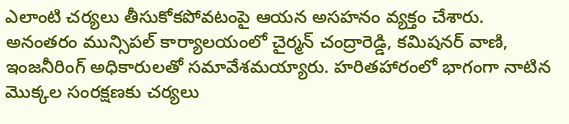ఎలాంటి చర్యలు తీసుకోకపోవటంపై ఆయన అసహనం వ్యక్తం చేశారు. అనంతరం మున్సిపల్ కార్యాలయంలో చైర్మన్ చంద్రారెడ్డి, కమిషనర్ వాణి, ఇంజనీరింగ్ అధికారులతో సమావేశమయ్యారు. హరితహారంలో భాగంగా నాటిన మొక్కల సంరక్షణకు చర్యలు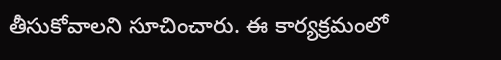తీసుకోవాలని సూచించారు. ఈ కార్యక్రమంలో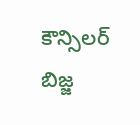కౌన్సిలర్ బిజ్జ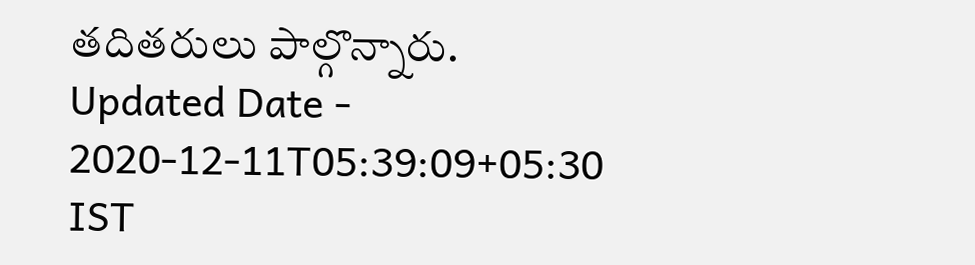తదితరులు పాల్గొన్నారు.
Updated Date - 2020-12-11T05:39:09+05:30 IST